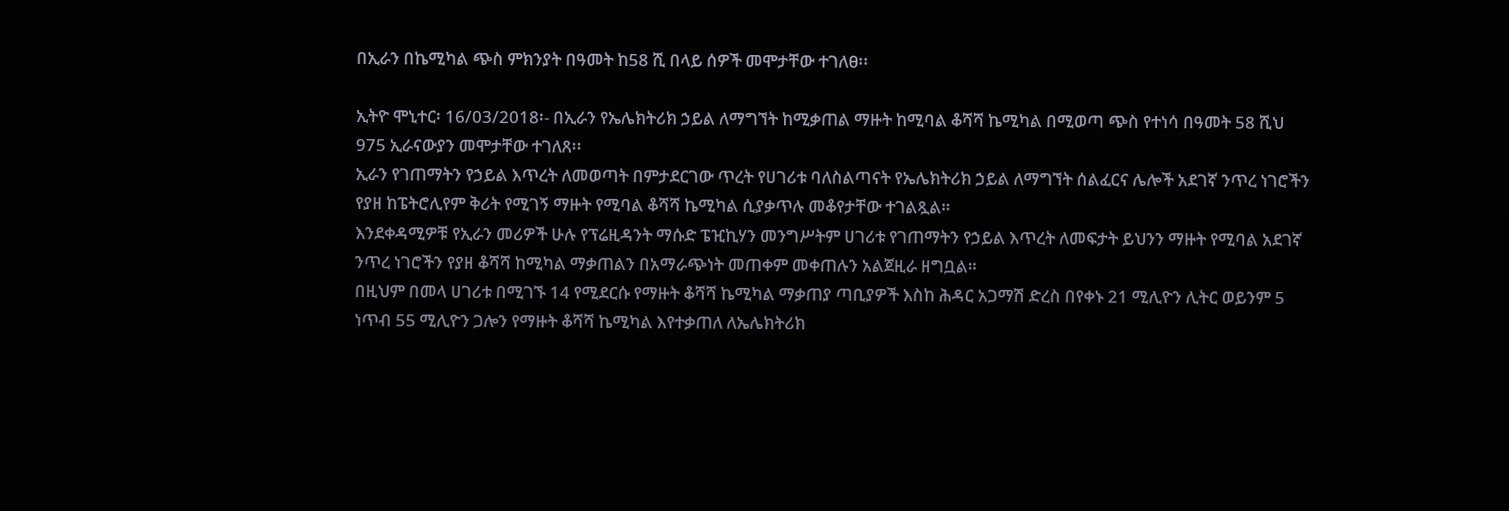በኢራን በኬሚካል ጭስ ምክንያት በዓመት ከ58 ሺ በላይ ሰዎች መሞታቸው ተገለፀ፡፡

ኢትዮ ሞኒተር፡ 16/03/2018፡- በኢራን የኤሌክትሪክ ኃይል ለማግኘት ከሚቃጠል ማዙት ከሚባል ቆሻሻ ኬሚካል በሚወጣ ጭስ የተነሳ በዓመት 58 ሺህ 975 ኢራናውያን መሞታቸው ተገለጸ፡፡
ኢራን የገጠማትን የኃይል እጥረት ለመወጣት በምታደርገው ጥረት የሀገሪቱ ባለስልጣናት የኤሌክትሪክ ኃይል ለማግኘት ሰልፈርና ሌሎች አደገኛ ንጥረ ነገሮችን የያዘ ከፔትሮሊየም ቅሪት የሚገኝ ማዙት የሚባል ቆሻሻ ኬሚካል ሲያቃጥሉ መቆየታቸው ተገልጿል።
እንደቀዳሚዎቹ የኢራን መሪዎች ሁሉ የፕሬዚዳንት ማሱድ ፔዢኪሃን መንግሥትም ሀገሪቱ የገጠማትን የኃይል እጥረት ለመፍታት ይህንን ማዙት የሚባል አደገኛ ንጥረ ነገሮችን የያዘ ቆሻሻ ከሚካል ማቃጠልን በአማራጭነት መጠቀም መቀጠሉን አልጀዚራ ዘግቧል።
በዚህም በመላ ሀገሪቱ በሚገኙ 14 የሚደርሱ የማዙት ቆሻሻ ኬሚካል ማቃጠያ ጣቢያዎች እስከ ሕዳር አጋማሽ ድረስ በየቀኑ 21 ሚሊዮን ሊትር ወይንም 5 ነጥብ 55 ሚሊዮን ጋሎን የማዙት ቆሻሻ ኬሚካል እየተቃጠለ ለኤሌክትሪክ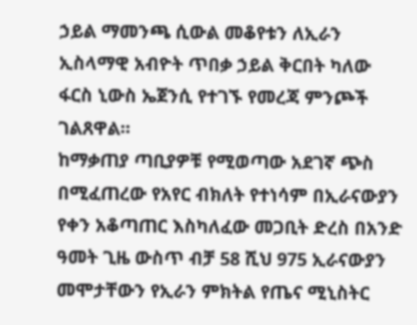ኃይል ማመንጫ ሲውል መቆየቱን ለኢራን ኢስላማዊ አብዮት ጥበቃ ኃይል ቅርበት ካለው ፋርስ ኒውስ ኤጀንሲ የተገኙ የመረጃ ምንጮች ገልጸዋል።
ከማቃጠያ ጣቢያዎቹ የሚወጣው አደገኛ ጭስ በሚፈጠረው የአየር ብክለት የተነሳም በኢራናውያን የቀን አቆጣጠር እስካለፈው መጋቢት ድረስ በአንድ ዓመት ጊዜ ውስጥ ብቻ 58 ሺህ 975 ኢራናውያን መሞታቸውን የኢራን ምክትል የጤና ሚኒስትር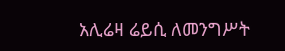አሊሬዛ ሬይሲ ለመንግሥት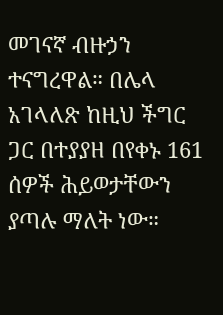መገናኛ ብዙኃን ተናግረዋል። በሌላ አገላለጽ ከዚህ ችግር ጋር በተያያዘ በየቀኑ 161 ሰዎች ሕይወታቸውን ያጣሉ ማለት ነው።